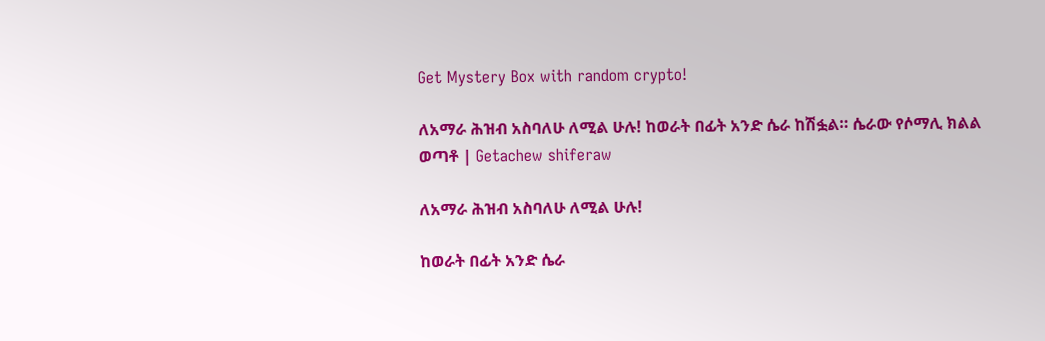Get Mystery Box with random crypto!

ለአማራ ሕዝብ አስባለሁ ለሚል ሁሉ! ከወራት በፊት አንድ ሴራ ከሽፏል። ሴራው የሶማሊ ክልል ወጣቶ | Getachew shiferaw

ለአማራ ሕዝብ አስባለሁ ለሚል ሁሉ!

ከወራት በፊት አንድ ሴራ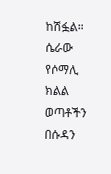ከሽፏል። ሴራው የሶማሊ ክልል ወጣቶችን በሱዳን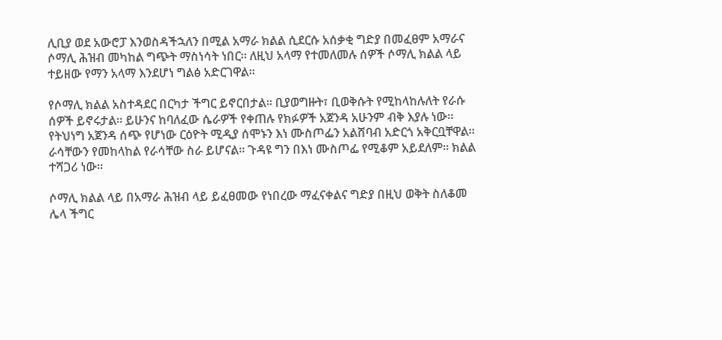ሊቢያ ወደ አውሮፓ እንወስዳችኋለን በሚል አማራ ክልል ሲደርሱ አሰቃቂ ግድያ በመፈፀም አማራና ሶማሊ ሕዝብ መካከል ግጭት ማስነሳት ነበር። ለዚህ አላማ የተመለመሉ ሰዎች ሶማሊ ክልል ላይ ተይዘው የማን አላማ እንደሆነ ግልፅ አድርገዋል።

የሶማሊ ክልል አስተዳደር በርካታ ችግር ይኖርበታል። ቢያወግዙት፣ ቢወቅሱት የሚከላከሉለት የራሱ ሰዎች ይኖሩታል። ይሁንና ከባለፈው ሴራዎች የቀጠሉ የክፉዎች አጀንዳ አሁንም ብቅ እያሉ ነው። የትህነግ አጀንዳ ሰጭ የሆነው ርዕዮት ሚዲያ ሰሞኑን እነ ሙስጦፌን አልሸባብ አድርጎ አቅርቧቸዋል። ራሳቸውን የመከላከል የራሳቸው ስራ ይሆናል። ጉዳዩ ግን በእነ ሙስጦፌ የሚቆም አይደለም። ክልል ተሻጋሪ ነው።

ሶማሊ ክልል ላይ በአማራ ሕዝብ ላይ ይፈፀመው የነበረው ማፈናቀልና ግድያ በዚህ ወቅት ስለቆመ ሌላ ችግር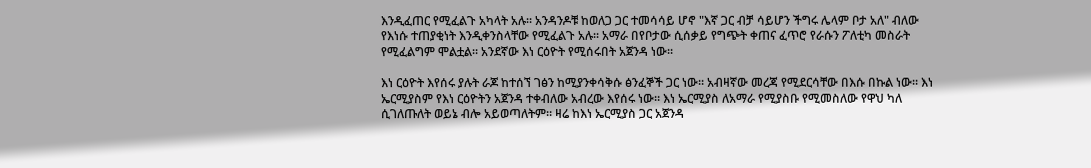እንዲፈጠር የሚፈልጉ አካላት አሉ። አንዳንዶቹ ከወለጋ ጋር ተመሳሳይ ሆኖ "እኛ ጋር ብቻ ሳይሆን ችግሩ ሌላም ቦታ አለ" ብለው የእነሱ ተጠያቂነት እንዲቀንስላቸው የሚፈልጉ አሉ። አማራ በየቦታው ሲሰቃይ የግጭት ቀጠና ፈጥሮ የራሱን ፖለቲካ መስራት የሚፈልግም ሞልቷል። አንደኛው እነ ርዕዮት የሚሰሩበት አጀንዳ ነው።

እነ ርዕዮት እየሰሩ ያሉት ራጆ ከተሰኘ ገፅን ከሚያንቀሳቅሱ ፅንፈኞች ጋር ነው። አብዛኛው መረጃ የሚደርሳቸው በእሱ በኩል ነው። እነ ኤርሚያስም የእነ ርዕዮትን አጀንዳ ተቀብለው አብረው እየሰሩ ነው። እነ ኤርሚያስ ለአማራ የሚያስቡ የሚመስለው የዋህ ካለ ሲገለጡለት ወይኔ ብሎ አይወጣለትም። ዛሬ ከእነ ኤርሚያስ ጋር አጀንዳ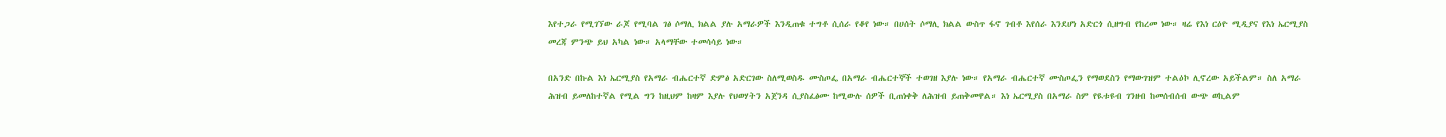እየተጋራ የሚገኘው ራጆ የሚባል ገፅ ሶማሊ ክልል ያሉ አማራዎች እንዲጠቁ ተግቶ ሲሰራ የቆየ ነው። በሀሰት ሶማሊ ክልል ውስጥ ፋኖ ገብቶ እየሰራ እንደሆነ አድርጎ ሲዘግብ የከረመ ነው። ዛሬ የእነ ርዕዮ ሚዲያና የእነ ኤርሚያስ መረጃ ምንጭ ይህ አካል ነው። አላማቸው ተመሳሳይ ነው።

በአንድ በኩል እነ ኤርሚያስ የአማራ ብሔርተኛ ድምፅ አድርገው ስለሚወስዱ ሙስጦፌ በአማራ ብሔርተኞች ተወገዘ እያሉ ነው። የአማራ ብሔርተኛ ሙስጦፌን የማወደስን የማውገዝም ተልዕኮ ሊኖረው አይችልም። ስለ አማራ ሕዝብ ይመለከተኛል የሚል ግን ከዚህም ከዛም እያሉ የህወሃትን አጀንዳ ሲያስፈፅሙ ከሚውሉ ሰዎች ቢጠነቀቅ ለሕዝብ ይጠቅመዋል። እነ ኤርሚያስ በአማራ ስም የዪቱዩብ ገንዘብ ከመሰብሰብ ውጭ ወኪልም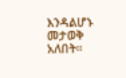እንዳልሆኑ መታወቅ አለበት።